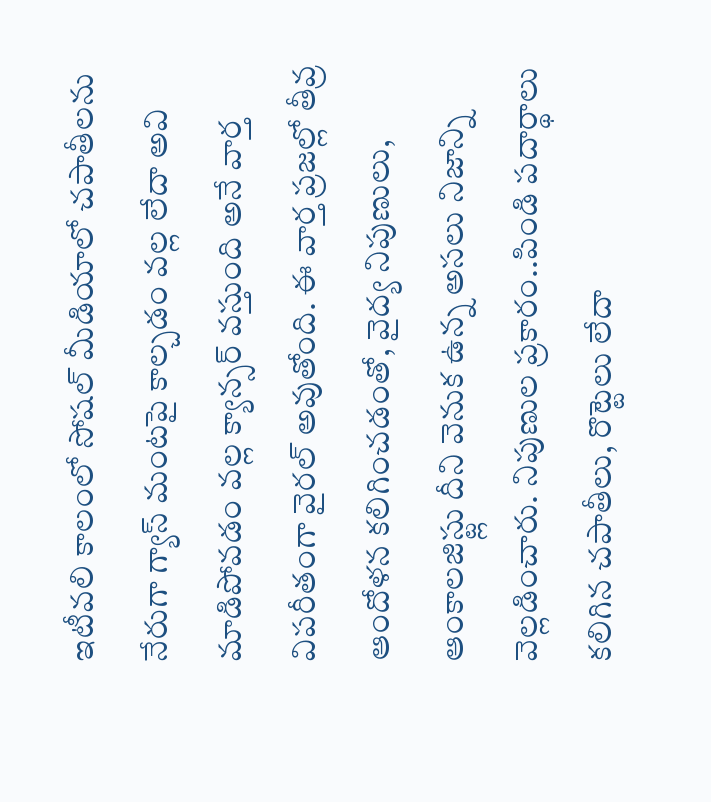ఇటీవలి కాలంలో సోషల్ మీడియాలో చపాతీలను నేరుగా గ్యాస్ మంటపై కాల్చడం వల్ల లేదా అవి మాడిపోవడం వల్ల క్యాన్సర్ వస్తుంది అనే వార్త విపరీతంగా వైరల్ అవుతోంది. ఈ వార్త ప్రజల్లో తీవ్ర ఆందోళన కలిగించడంతో, వైద్య నిపుణులు, ఆంకాలజిస్ట్లు దీని వెనుక ఉన్న అసలు నిజాన్ని వెల్లడించారు. నిపుణుల ప్రకారం..పిండి పదార్థాలు కలిగిన చపాతీలు, రొట్టెలు లేదా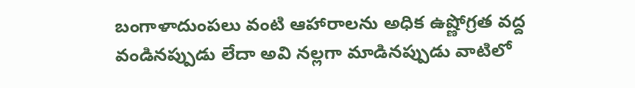బంగాళాదుంపలు వంటి ఆహారాలను అధిక ఉష్ణోగ్రత వద్ద వండినప్పుడు లేదా అవి నల్లగా మాడినప్పుడు వాటిలో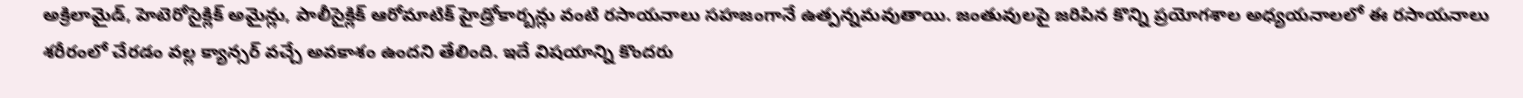అక్రిలామైడ్, హెటెరోసైక్లిక్ అమైన్లు, పాలీసైక్లిక్ ఆరోమాటిక్ హైడ్రోకార్బన్లు వంటి రసాయనాలు సహజంగానే ఉత్పన్నమవుతాయి. జంతువులపై జరిపిన కొన్ని ప్రయోగశాల అధ్యయనాలలో ఈ రసాయనాలు శరీరంలో చేరడం వల్ల క్యాన్సర్ వచ్చే అవకాశం ఉందని తేలింది. ఇదే విషయాన్ని కొందరు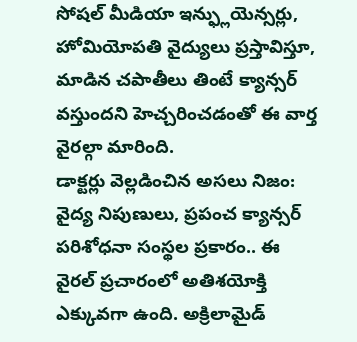సోషల్ మీడియా ఇన్ఫ్లుయెన్సర్లు, హోమియోపతి వైద్యులు ప్రస్తావిస్తూ, మాడిన చపాతీలు తింటే క్యాన్సర్ వస్తుందని హెచ్చరించడంతో ఈ వార్త వైరల్గా మారింది.
డాక్టర్లు వెల్లడించిన అసలు నిజం:
వైద్య నిపుణులు, ప్రపంచ క్యాన్సర్ పరిశోధనా సంస్థల ప్రకారం.. ఈ వైరల్ ప్రచారంలో అతిశయోక్తి ఎక్కువగా ఉంది. అక్రిలామైడ్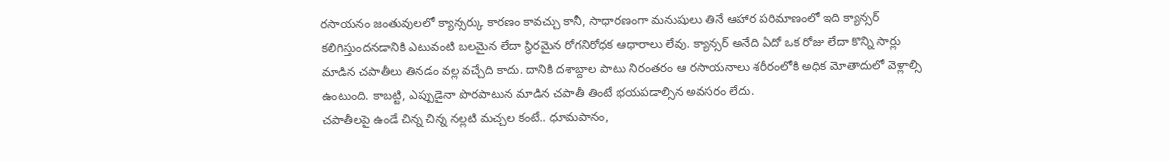రసాయనం జంతువులలో క్యాన్సర్కు కారణం కావచ్చు కానీ, సాధారణంగా మనుషులు తినే ఆహార పరిమాణంలో ఇది క్యాన్సర్ కలిగిస్తుందనడానికి ఎటువంటి బలమైన లేదా స్థిరమైన రోగనిరోధక ఆధారాలు లేవు. క్యాన్సర్ అనేది ఏదో ఒక రోజు లేదా కొన్ని సార్లు మాడిన చపాతీలు తినడం వల్ల వచ్చేది కాదు. దానికి దశాబ్దాల పాటు నిరంతరం ఆ రసాయనాలు శరీరంలోకి అధిక మోతాదులో వెళ్లాల్సి ఉంటుంది. కాబట్టి, ఎప్పుడైనా పొరపాటున మాడిన చపాతీ తింటే భయపడాల్సిన అవసరం లేదు.
చపాతీలపై ఉండే చిన్న చిన్న నల్లటి మచ్చల కంటే.. ధూమపానం,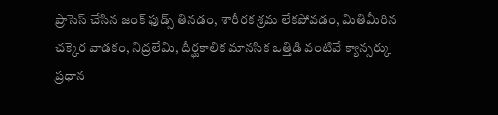ప్రాసెస్ చేసిన జంక్ ఫుడ్స్ తినడం, శారీరక శ్రమ లేకపోవడం, మితిమీరిన చక్కెర వాడకం, నిద్రలేమి, దీర్ఘకాలిక మానసిక ఒత్తిడి వంటివే క్యాన్సర్కు ప్రధాన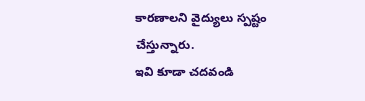కారణాలని వైద్యులు స్పష్టం చేస్తున్నారు.
ఇవి కూడా చదవండి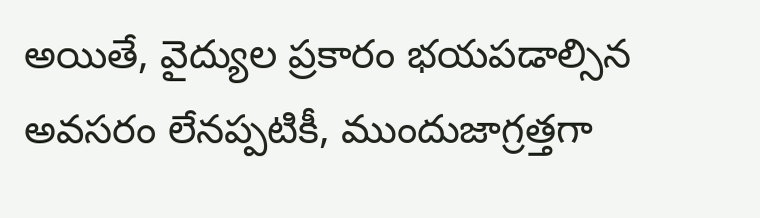అయితే, వైద్యుల ప్రకారం భయపడాల్సిన అవసరం లేనప్పటికీ, ముందుజాగ్రత్తగా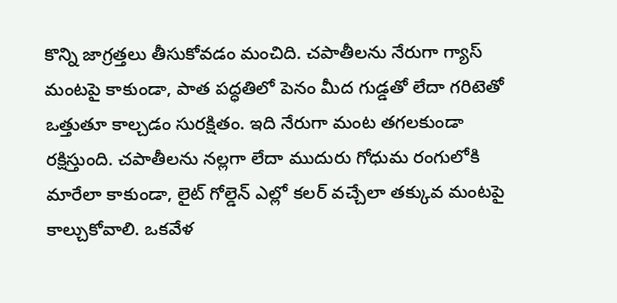కొన్ని జాగ్రత్తలు తీసుకోవడం మంచిది. చపాతీలను నేరుగా గ్యాస్ మంటపై కాకుండా, పాత పద్ధతిలో పెనం మీద గుడ్డతో లేదా గరిటెతో ఒత్తుతూ కాల్చడం సురక్షితం. ఇది నేరుగా మంట తగలకుండా రక్షిస్తుంది. చపాతీలను నల్లగా లేదా ముదురు గోధుమ రంగులోకి మారేలా కాకుండా, లైట్ గోల్డెన్ ఎల్లో కలర్ వచ్చేలా తక్కువ మంటపై కాల్చుకోవాలి. ఒకవేళ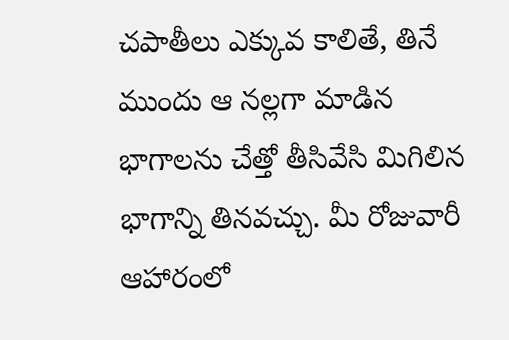చపాతీలు ఎక్కువ కాలితే, తినే ముందు ఆ నల్లగా మాడిన భాగాలను చేత్తో తీసివేసి మిగిలిన భాగాన్ని తినవచ్చు. మీ రోజువారీ ఆహారంలో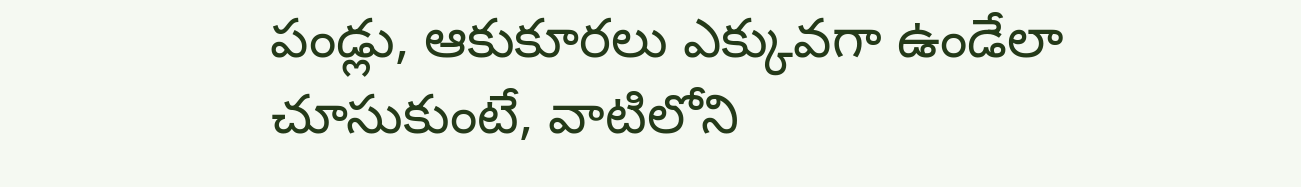పండ్లు, ఆకుకూరలు ఎక్కువగా ఉండేలా చూసుకుంటే, వాటిలోని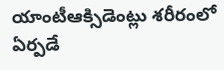యాంటీఆక్సిడెంట్లు శరీరంలో ఏర్పడే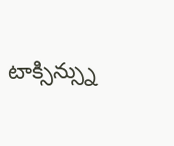టాక్సిన్స్ను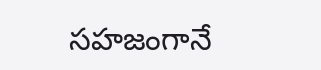సహజంగానే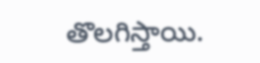తొలగిస్తాయి.